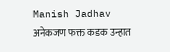Manish Jadhav
अनेकजण फक्त कडक उन्हात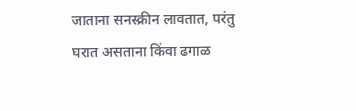जाताना सनस्क्रीन लावतात, परंतु घरात असताना किंवा ढगाळ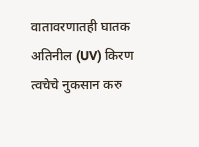वातावरणातही घातक अतिनील (UV) किरण त्वचेचे नुकसान करु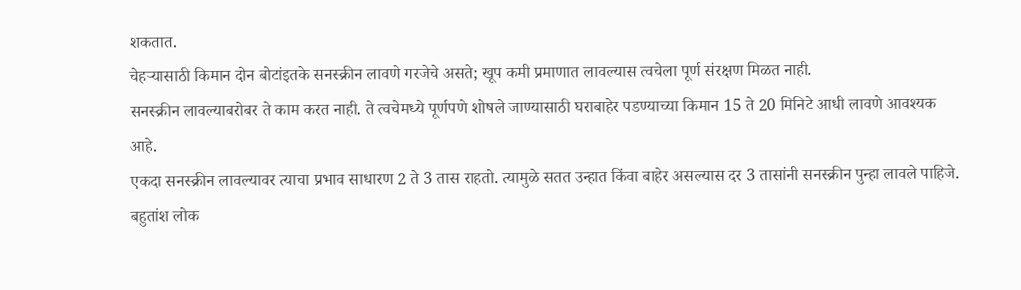शकतात.
चेहऱ्यासाठी किमान दोन बोटांइतके सनस्क्रीन लावणे गरजेचे असते; खूप कमी प्रमाणात लावल्यास त्वचेला पूर्ण संरक्षण मिळत नाही.
सनस्क्रीन लावल्याबरोबर ते काम करत नाही. ते त्वचेमध्ये पूर्णपणे शोषले जाण्यासाठी घराबाहेर पडण्याच्या किमान 15 ते 20 मिनिटे आधी लावणे आवश्यक आहे.
एकदा सनस्क्रीन लावल्यावर त्याचा प्रभाव साधारण 2 ते 3 तास राहतो. त्यामुळे सतत उन्हात किंवा बाहेर असल्यास दर 3 तासांनी सनस्क्रीन पुन्हा लावले पाहिजे.
बहुतांश लोक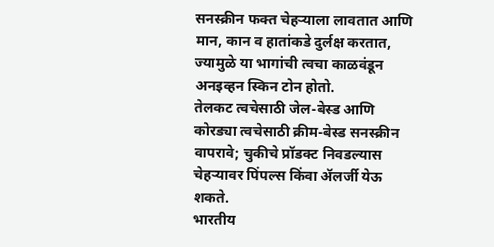सनस्क्रीन फक्त चेहऱ्याला लावतात आणि मान, कान व हातांकडे दुर्लक्ष करतात, ज्यामुळे या भागांची त्वचा काळवंडून अनइव्हन स्किन टोन होतो.
तेलकट त्वचेसाठी जेल-बेस्ड आणि कोरड्या त्वचेसाठी क्रीम-बेस्ड सनस्क्रीन वापरावे; चुकीचे प्रॉडक्ट निवडल्यास चेहऱ्यावर पिंपल्स किंवा ॲलर्जी येऊ शकते.
भारतीय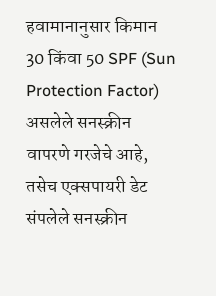हवामानानुसार किमान 30 किंवा 50 SPF (Sun Protection Factor) असलेले सनस्क्रीन वापरणे गरजेचे आहे, तसेच एक्सपायरी डेट संपलेले सनस्क्रीन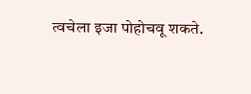त्वचेला इजा पोहोचवू शकते.